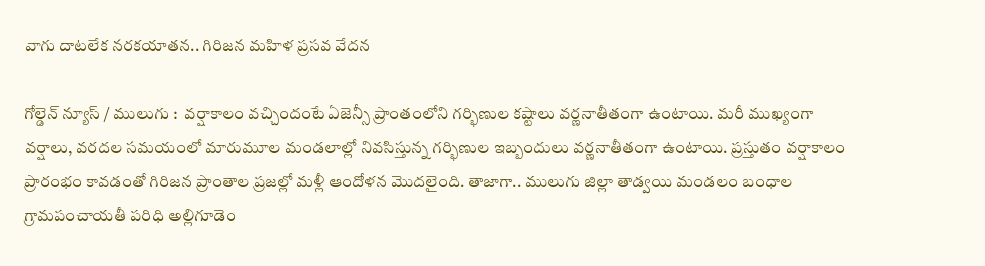వాగు దాటలేక నరకయాతన.. గిరిజన మహిళ ప్రసవ వేదన

గోల్డెన్ న్యూస్ / ములుగు :  వర్షాకాలం వచ్చిందంటే ఏజెన్సీ ప్రాంతంలోని గర్భిణుల కష్టాలు వర్ణనాతీతంగా ఉంటాయి. మరీ ముఖ్యంగా వర్షాలు, వరదల సమయంలో మారుమూల మండలాల్లో నివసిస్తున్న గర్భిణుల ఇబ్బందులు వర్ణనాతీతంగా ఉంటాయి. ప్రస్తుతం వర్షాకాలం ప్రారంభం కావడంతో గిరిజన ప్రాంతాల ప్రజల్లో మళ్లీ ఆందోళన మొదలైంది. తాజాగా.. ములుగు జిల్లా తాడ్వయి మండలం బంధాల గ్రామపంచాయతీ పరిధి అల్లిగూడెం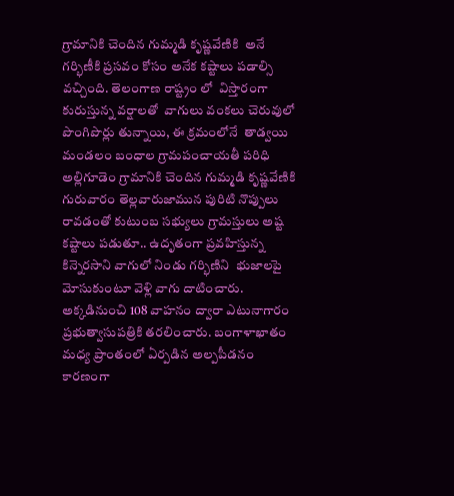గ్రామానికి చెందిన గుమ్మడి కృష్ణవేణికి  అనే గర్భిణీకి ప్రసవం కోసం అనేక కష్టాలు పడాల్సి వచ్చింది. తెలంగాణ రాష్ట్రం లో  విస్తారంగా కురుస్తున్న వర్షాలతో  వాగులు వంకలు చెరువులో పొంగిపొర్లు తున్నాయి, ఈ క్రమంలోనే  తాడ్వయి మండలం బంధాల గ్రామపంచాయతీ పరిధి అల్లిగూడెం గ్రామానికి చెందిన గుమ్మడి కృష్ణవేణికి గురువారం తెల్లవారుజామున పురిటి నొప్పులు రావడంతో కుటుంబ సభ్యులు గ్రామస్తులు అష్ట కష్టాలు పడుతూ.. ఉదృతంగా ప్రవహిస్తున్న కిన్నెరసాని వాగులో నిండు గర్భిణిని  భుజాలపై మోసుకుంటూ వెళ్లి వాగు దాటించారు. అక్కడినుంచి 108 వాహనం ద్వారా ఎటునాగారం ప్రభుత్వాసుపత్రికి తరలించారు. బంగాళాఖాతం మధ్య ప్రాంతంలో ఏర్పడిన అల్పపీడనం కారణంగా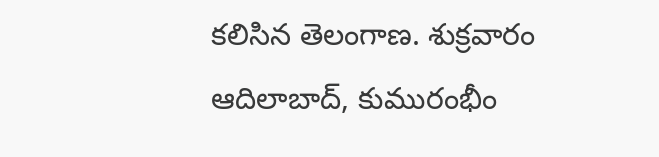కలిసిన తెలంగాణ. శుక్రవారం ఆదిలాబాద్, కుమురంభీం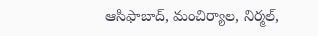ఆసిఫాబాద్, మంచిర్యాల, నిర్మల్,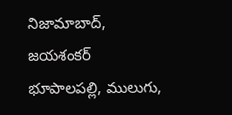నిజామాబాద్, జయశంకర్ భూపాలపల్లి, ములుగు,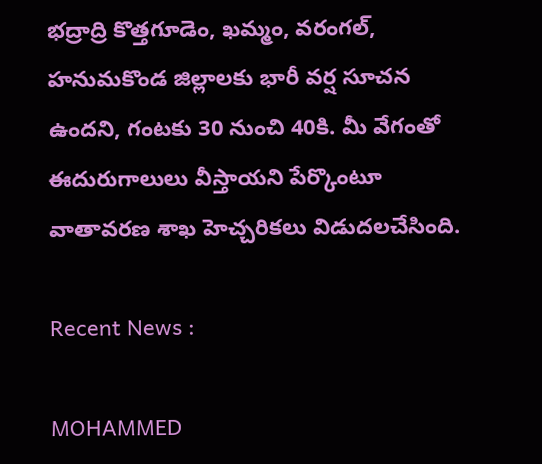భద్రాద్రి కొత్తగూడెం, ఖమ్మం, వరంగల్, హనుమకొండ జిల్లాలకు భారీ వర్ష సూచన ఉందని, గంటకు 30 నుంచి 40కి. మీ వేగంతో ఈదురుగాలులు వీస్తాయని పేర్కొంటూ వాతావరణ శాఖ హెచ్చరికలు విడుదలచేసింది.

Recent News :

MOHAMMED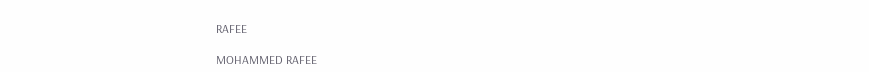RAFEE

MOHAMMED RAFEE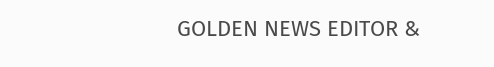GOLDEN NEWS EDITOR &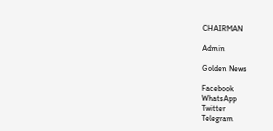CHAIRMAN

Admin

Golden News

Facebook
WhatsApp
Twitter
Telegram